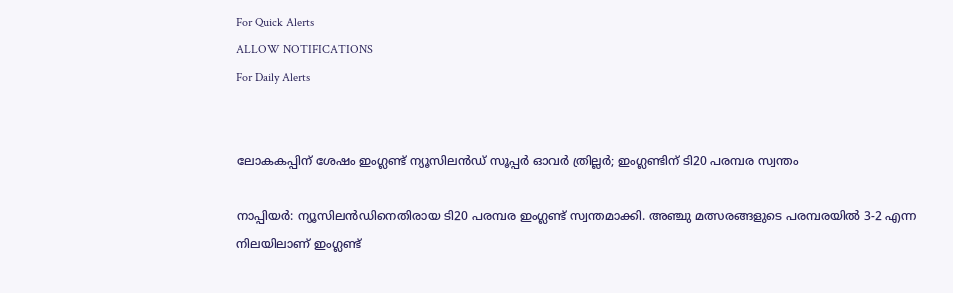For Quick Alerts
ALLOW NOTIFICATIONS
For Daily Alerts


ലോകകപ്പിന് ശേഷം ഇംഗ്ലണ്ട് ന്യൂസിലന്‍ഡ് സൂപ്പര്‍ ഓവര്‍ ത്രില്ലര്‍; ഇംഗ്ലണ്ടിന് ടി20 പരമ്പര സ്വന്തം

നാപ്പിയര്‍: ന്യൂസിലന്‍ഡിനെതിരായ ടി20 പരമ്പര ഇംഗ്ലണ്ട് സ്വന്തമാക്കി. അഞ്ചു മത്സരങ്ങളുടെ പരമ്പരയില്‍ 3-2 എന്ന നിലയിലാണ് ഇംഗ്ലണ്ട്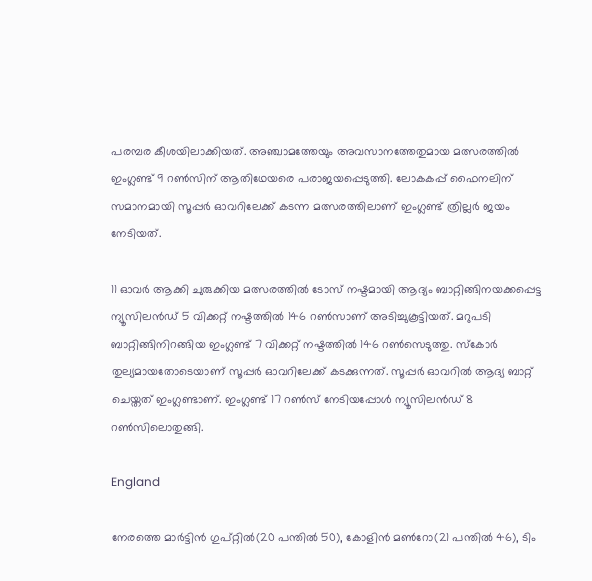പരമ്പര കീശയിലാക്കിയത്. അഞ്ചാമത്തേയും അവസാനത്തേതുമായ മത്സരത്തില്‍ ഇംഗ്ലണ്ട് 9 റണ്‍സിന് ആതിഥേയരെ പരാജയപ്പെടുത്തി. ലോകകപ്പ് ഫൈനലിന് സമാനമായി സൂപ്പര്‍ ഓവറിലേക്ക് കടന്ന മത്സരത്തിലാണ് ഇംഗ്ലണ്ട് ത്രില്ലര്‍ ജയം നേടിയത്.

11 ഓവര്‍ ആക്കി ചുരുക്കിയ മത്സരത്തില്‍ ടോസ് നഷ്ടമായി ആദ്യം ബാറ്റിങ്ങിനയക്കപ്പെട്ട ന്യൂസിലന്‍ഡ് 5 വിക്കറ്റ് നഷ്ടത്തില്‍ 146 റണ്‍സാണ് അടിച്ചുകൂട്ടിയത്. മറുപടി ബാറ്റിങ്ങിനിറങ്ങിയ ഇംഗ്ലണ്ട് 7 വിക്കറ്റ് നഷ്ടത്തില്‍ 146 റണ്‍സെടുത്തു. സ്‌കോര്‍ തുല്യമായതോടെയാണ് സൂപ്പര്‍ ഓവറിലേക്ക് കടക്കുന്നത്. സൂപ്പര്‍ ഓവറില്‍ ആദ്യ ബാറ്റ് ചെയ്തത് ഇംഗ്ലണ്ടാണ്. ഇംഗ്ലണ്ട് 17 റണ്‍സ് നേടിയപ്പോള്‍ ന്യൂസിലന്‍ഡ് 8 റണ്‍സിലൊതുങ്ങി.

England

നേരത്തെ മാര്‍ട്ടിന്‍ ഗുപ്റ്റില്‍(20 പന്തില്‍ 50), കോളിന്‍ മണ്‍റോ(21 പന്തില്‍ 46), ടിം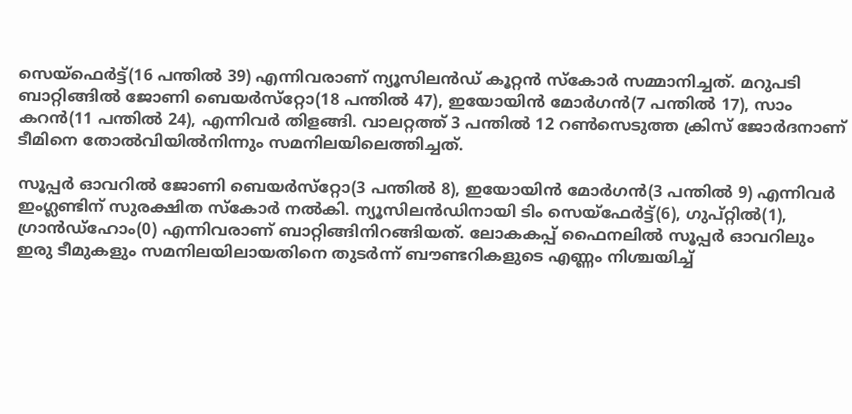സെയ്‌ഫെര്‍ട്ട്(16 പന്തില്‍ 39) എന്നിവരാണ് ന്യൂസിലന്‍ഡ് കൂറ്റന്‍ സ്‌കോര്‍ സമ്മാനിച്ചത്. മറുപടി ബാറ്റിങ്ങില്‍ ജോണി ബെയര്‍സ്‌റ്റോ(18 പന്തില്‍ 47), ഇയോയിന്‍ മോര്‍ഗന്‍(7 പന്തില്‍ 17), സാം കറന്‍(11 പന്തില്‍ 24), എന്നിവര്‍ തിളങ്ങി. വാലറ്റത്ത് 3 പന്തില്‍ 12 റണ്‍സെടുത്ത ക്രിസ് ജോര്‍ദനാണ് ടീമിനെ തോല്‍വിയില്‍നിന്നും സമനിലയിലെത്തിച്ചത്.

സൂപ്പര്‍ ഓവറില്‍ ജോണി ബെയര്‍സ്‌റ്റോ(3 പന്തില്‍ 8), ഇയോയിന്‍ മോര്‍ഗന്‍(3 പന്തില്‍ 9) എന്നിവര്‍ ഇംഗ്ലണ്ടിന് സുരക്ഷിത സ്‌കോര്‍ നല്‍കി. ന്യൂസിലന്‍ഡിനായി ടിം സെയ്‌ഫേര്‍ട്ട്(6), ഗുപ്റ്റില്‍(1), ഗ്രാന്‍ഡ്‌ഹോം(0) എന്നിവരാണ് ബാറ്റിങ്ങിനിറങ്ങിയത്. ലോകകപ്പ് ഫൈനലില്‍ സൂപ്പര്‍ ഓവറിലും ഇരു ടീമുകളും സമനിലയിലായതിനെ തുടര്‍ന്ന് ബൗണ്ടറികളുടെ എണ്ണം നിശ്ചയിച്ച്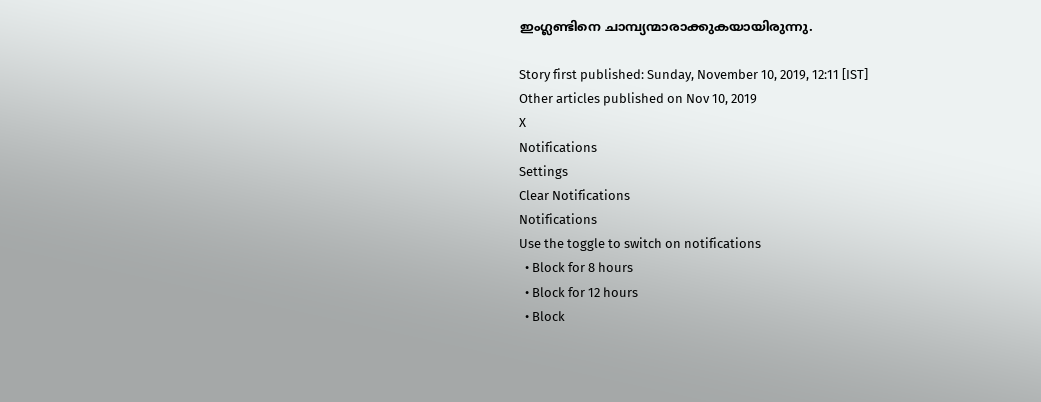ഇംഗ്ലണ്ടിനെ ചാമ്പ്യന്മാരാക്കുകയായിരുന്നു.

Story first published: Sunday, November 10, 2019, 12:11 [IST]
Other articles published on Nov 10, 2019
X
Notifications
Settings
Clear Notifications
Notifications
Use the toggle to switch on notifications
  • Block for 8 hours
  • Block for 12 hours
  • Block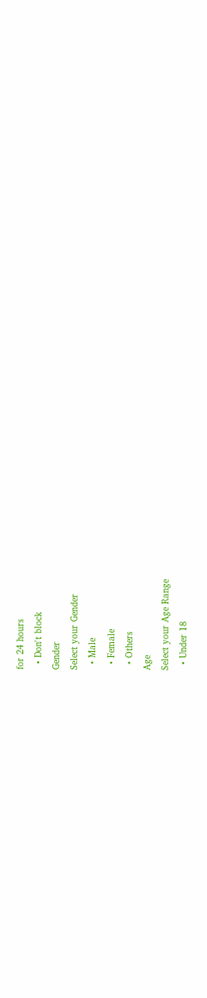for 24 hours
  • Don't block
Gender
Select your Gender
  • Male
  • Female
  • Others
Age
Select your Age Range
  • Under 18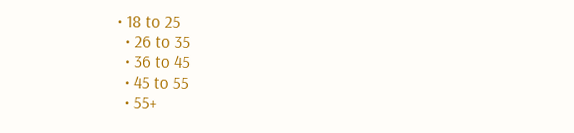• 18 to 25
  • 26 to 35
  • 36 to 45
  • 45 to 55
  • 55+